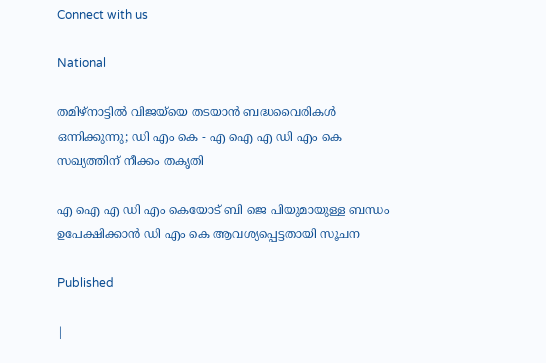Connect with us

National

തമിഴ്നാട്ടിൽ വിജയ്‍യെ തടയാൻ ബദ്ധവൈരികൾ ഒന്നിക്കുന്നു; ഡി എം കെ - എ ഐ എ ഡി എം കെ സഖ്യത്തിന് നീക്കം തകൃതി

എ ഐ എ ഡി എം കെയോട് ബി ജെ പിയുമായുള്ള ബന്ധം ഉപേക്ഷിക്കാൻ ഡി എം കെ ആവശ്യപ്പെട്ടതായി സൂചന

Published

|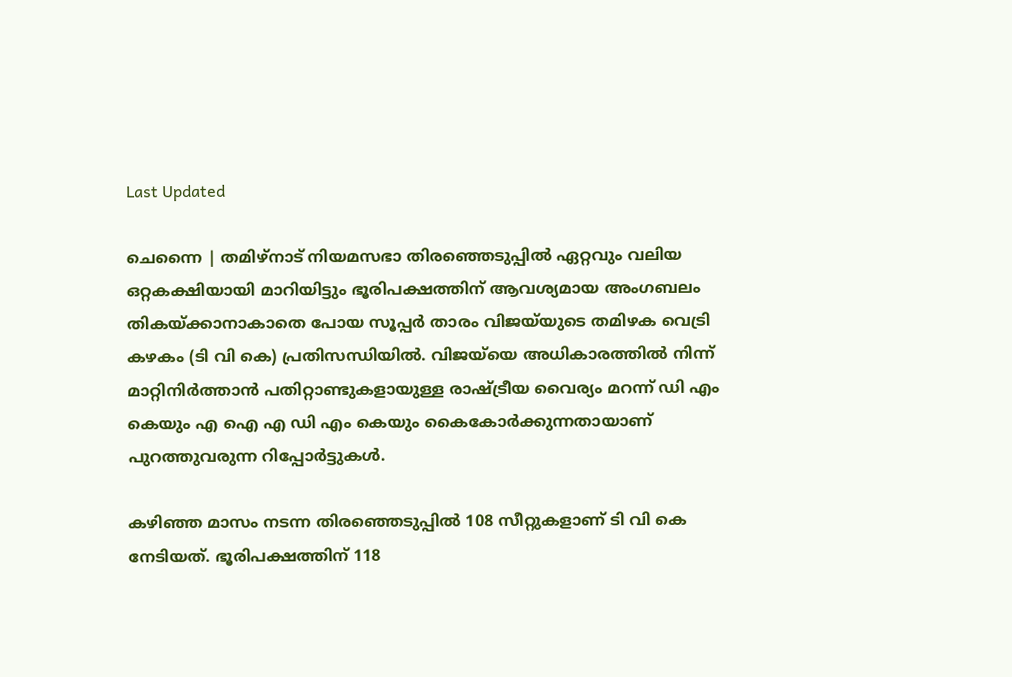Last Updated

ചെന്നൈ | തമിഴ്‌നാട് നിയമസഭാ തിരഞ്ഞെടുപ്പിൽ ഏറ്റവും വലിയ ഒറ്റകക്ഷിയായി മാറിയിട്ടും ഭൂരിപക്ഷത്തിന് ആവശ്യമായ അംഗബലം തികയ്ക്കാനാകാതെ പോയ സൂപ്പർ താരം വിജയ്‌യുടെ തമിഴക വെട്രി കഴകം (ടി വി കെ) പ്രതിസന്ധിയിൽ. വിജയ്‌യെ അധികാരത്തിൽ നിന്ന് മാറ്റിനിർത്താൻ പതിറ്റാണ്ടുകളായുള്ള രാഷ്ട്രീയ വൈര്യം മറന്ന് ഡി എം കെയും എ ഐ എ ഡി എം കെയും കൈകോർക്കുന്നതായാണ് പുറത്തുവരുന്ന റിപ്പോർട്ടുകൾ.

കഴിഞ്ഞ മാസം നടന്ന തിരഞ്ഞെടുപ്പിൽ 108 സീറ്റുകളാണ് ടി വി കെ നേടിയത്. ഭൂരിപക്ഷത്തിന് 118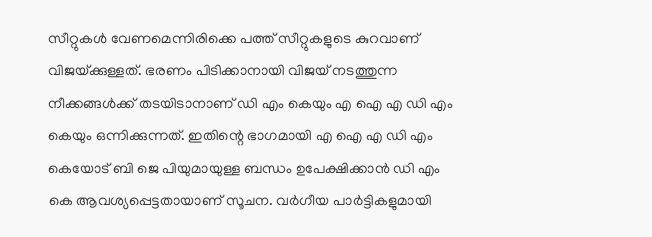സീറ്റുകൾ വേണമെന്നിരിക്കെ പത്ത് സീറ്റുകളുടെ കുറവാണ് വിജയ്‌ക്കുള്ളത്. ഭരണം പിടിക്കാനായി വിജയ് നടത്തുന്ന നീക്കങ്ങൾക്ക് തടയിടാനാണ് ഡി എം കെയും എ ഐ എ ഡി എം കെയും ഒന്നിക്കുന്നത്. ഇതിന്റെ ഭാഗമായി എ ഐ എ ഡി എം കെയോട് ബി ജെ പിയുമായുള്ള ബന്ധം ഉപേക്ഷിക്കാൻ ഡി എം കെ ആവശ്യപ്പെട്ടതായാണ് സൂചന. വർഗീയ പാർട്ടികളുമായി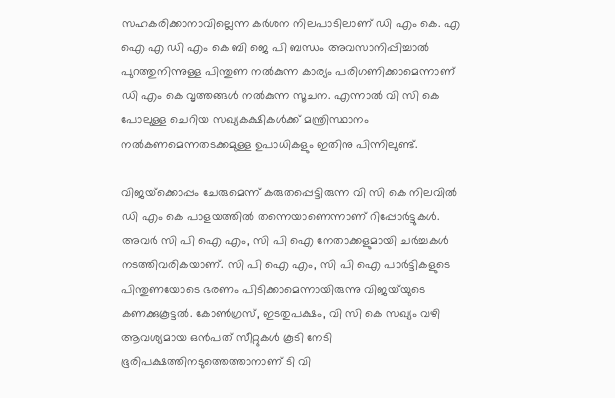സഹകരിക്കാനാവില്ലെന്ന കർശന നിലപാടിലാണ് ഡി എം കെ. എ ഐ എ ഡി എം കെ ബി ജെ പി ബന്ധം അവസാനിപ്പിച്ചാൽ പുറത്തുനിന്നുള്ള പിന്തുണ നൽകുന്ന കാര്യം പരിഗണിക്കാമെന്നാണ് ഡി എം കെ വൃത്തങ്ങൾ നൽകുന്ന സൂചന. എന്നാൽ വി സി കെ പോലുള്ള ചെറിയ സഖ്യകക്ഷികൾക്ക് മന്ത്രിസ്ഥാനം നൽകണമെന്നതടക്കമുള്ള ഉപാധികളും ഇതിനു പിന്നിലുണ്ട്.

വിജയ്‌ക്കൊപ്പം ചേരുമെന്ന് കരുതപ്പെട്ടിരുന്ന വി സി കെ നിലവിൽ ഡി എം കെ പാളയത്തിൽ തന്നെയാണെന്നാണ് റിപ്പോർട്ടുകൾ. അവർ സി പി ഐ എം, സി പി ഐ നേതാക്കളുമായി ചർച്ചകൾ നടത്തിവരികയാണ്. സി പി ഐ എം, സി പി ഐ പാർട്ടികളുടെ പിന്തുണയോടെ ഭരണം പിടിക്കാമെന്നായിരുന്നു വിജയ്‌യുടെ കണക്കുകൂട്ടൽ. കോൺഗ്രസ്, ഇടതുപക്ഷം, വി സി കെ സഖ്യം വഴി ആവശ്യമായ ഒൻപത് സീറ്റുകൾ കൂടി നേടി ഭൂരിപക്ഷത്തിനടുത്തെത്താനാണ് ടി വി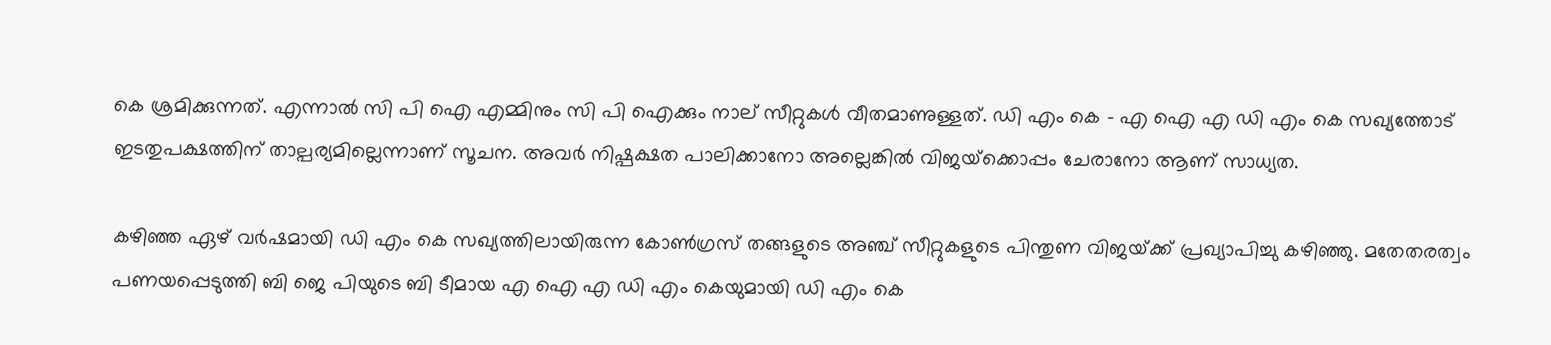കെ ശ്രമിക്കുന്നത്. എന്നാൽ സി പി ഐ എമ്മിനും സി പി ഐക്കും നാല് സീറ്റുകൾ വീതമാണുള്ളത്. ഡി എം കെ – എ ഐ എ ഡി എം കെ സഖ്യത്തോട് ഇടതുപക്ഷത്തിന് താല്പര്യമില്ലെന്നാണ് സൂചന. അവർ നിഷ്പക്ഷത പാലിക്കാനോ അല്ലെങ്കിൽ വിജയ്‌ക്കൊപ്പം ചേരാനോ ആണ് സാധ്യത.

കഴിഞ്ഞ ഏഴ് വർഷമായി ഡി എം കെ സഖ്യത്തിലായിരുന്ന കോൺഗ്രസ് തങ്ങളുടെ അഞ്ച് സീറ്റുകളുടെ പിന്തുണ വിജയ്‌ക്ക് പ്രഖ്യാപിച്ചു കഴിഞ്ഞു. മതേതരത്വം പണയപ്പെടുത്തി ബി ജെ പിയുടെ ബി ടീമായ എ ഐ എ ഡി എം കെയുമായി ഡി എം കെ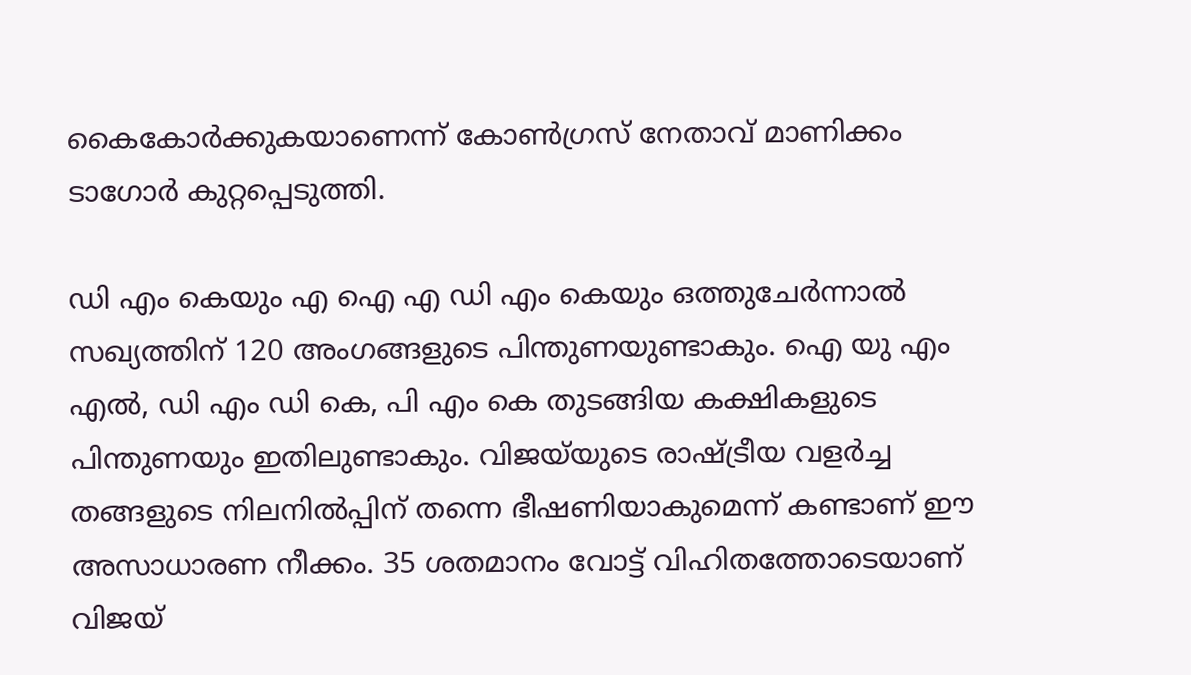കൈകോർക്കുകയാണെന്ന് കോൺഗ്രസ് നേതാവ് മാണിക്കം ടാഗോർ കുറ്റപ്പെടുത്തി.

ഡി എം കെയും എ ഐ എ ഡി എം കെയും ഒത്തുചേർന്നാൽ സഖ്യത്തിന് 120 അംഗങ്ങളുടെ പിന്തുണയുണ്ടാകും. ഐ യു എം എൽ, ഡി എം ഡി കെ, പി എം കെ തുടങ്ങിയ കക്ഷികളുടെ പിന്തുണയും ഇതിലുണ്ടാകും. വിജയ്‌യുടെ രാഷ്ട്രീയ വളർച്ച തങ്ങളുടെ നിലനിൽപ്പിന് തന്നെ ഭീഷണിയാകുമെന്ന് കണ്ടാണ് ഈ അസാധാരണ നീക്കം. 35 ശതമാനം വോട്ട് വിഹിതത്തോടെയാണ് വിജയ്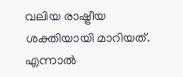വലിയ രാഷ്ട്രീയ ശക്തിയായി മാറിയത്. എന്നാൽ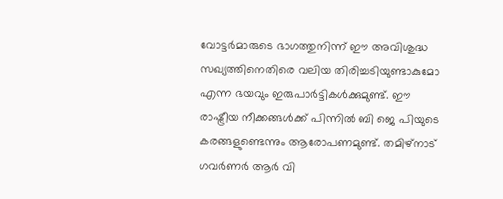വോട്ടർമാരുടെ ഭാഗത്തുനിന്ന് ഈ അവിശുദ്ധ സഖ്യത്തിനെതിരെ വലിയ തിരിച്ചടിയുണ്ടാകുമോ എന്ന ഭയവും ഇരുപാർട്ടികൾക്കുമുണ്ട്. ഈ രാഷ്ട്രീയ നീക്കങ്ങൾക്ക് പിന്നിൽ ബി ജെ പിയുടെ കരങ്ങളുണ്ടെന്നും ആരോപണമുണ്ട്. തമിഴ്‌നാട് ഗവർണർ ആർ വി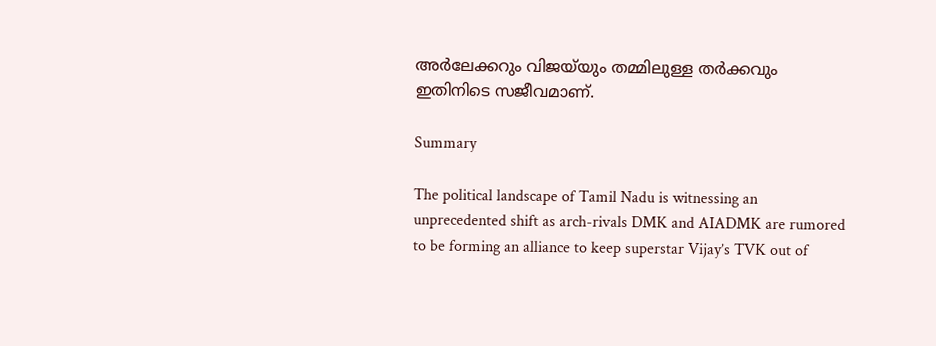അർലേക്കറും വിജയ്‌യും തമ്മിലുള്ള തർക്കവും ഇതിനിടെ സജീവമാണ്.

Summary

The political landscape of Tamil Nadu is witnessing an unprecedented shift as arch-rivals DMK and AIADMK are rumored to be forming an alliance to keep superstar Vijay’s TVK out of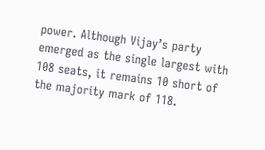power. Although Vijay’s party emerged as the single largest with 108 seats, it remains 10 short of the majority mark of 118.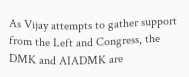As Vijay attempts to gather support from the Left and Congress, the DMK and AIADMK are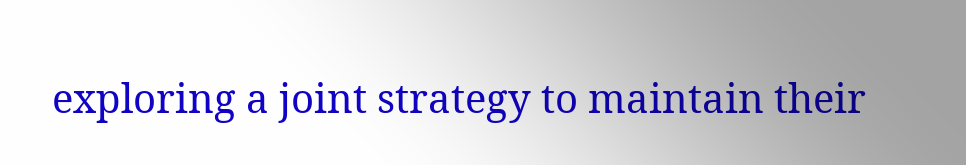exploring a joint strategy to maintain their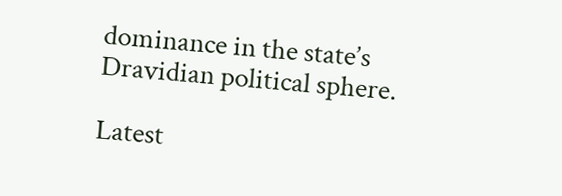dominance in the state’s Dravidian political sphere.

Latest